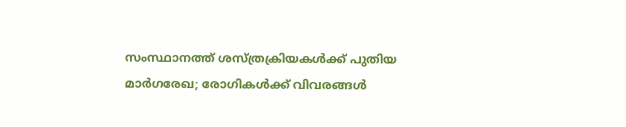സംസ്ഥാനത്ത് ശസ്ത്രക്രിയകൾക്ക് പുതിയ മാർഗരേഖ; രോഗികൾക്ക് വിവരങ്ങൾ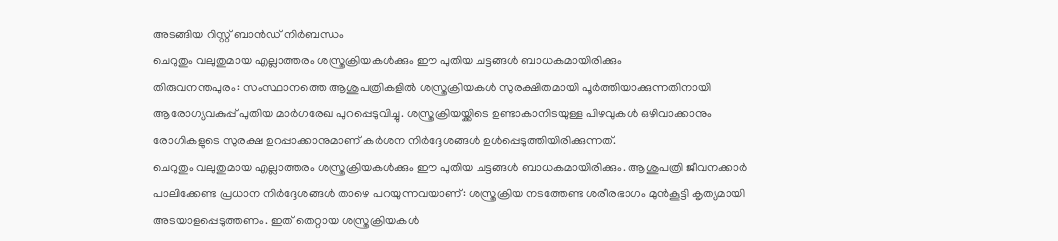അടങ്ങിയ റിസ്റ്റ് ബാൻഡ് നിർബന്ധം
ചെറുതും വലുതുമായ എല്ലാത്തരം ശസ്ത്രക്രിയകൾക്കും ഈ പുതിയ ചട്ടങ്ങൾ ബാധകമായിരിക്കും
തിരുവനന്തപുരം: സംസ്ഥാനത്തെ ആശുപത്രികളിൽ ശസ്ത്രക്രിയകൾ സുരക്ഷിതമായി പൂർത്തിയാക്കുന്നതിനായി ആരോഗ്യവകുപ്പ് പുതിയ മാർഗരേഖ പുറപ്പെടുവിച്ചു. ശസ്ത്രക്രിയയ്ക്കിടെ ഉണ്ടാകാനിടയുള്ള പിഴവുകൾ ഒഴിവാക്കാനും രോഗികളുടെ സുരക്ഷ ഉറപ്പാക്കാനുമാണ് കർശന നിർദ്ദേശങ്ങൾ ഉൾപ്പെടുത്തിയിരിക്കുന്നത്.
ചെറുതും വലുതുമായ എല്ലാത്തരം ശസ്ത്രക്രിയകൾക്കും ഈ പുതിയ ചട്ടങ്ങൾ ബാധകമായിരിക്കും. ആശുപത്രി ജീവനക്കാർ പാലിക്കേണ്ട പ്രധാന നിർദ്ദേശങ്ങൾ താഴെ പറയുന്നവയാണ്: ശസ്ത്രക്രിയ നടത്തേണ്ട ശരീരഭാഗം മുൻകൂട്ടി കൃത്യമായി അടയാളപ്പെടുത്തണം. ഇത് തെറ്റായ ശസ്ത്രക്രിയകൾ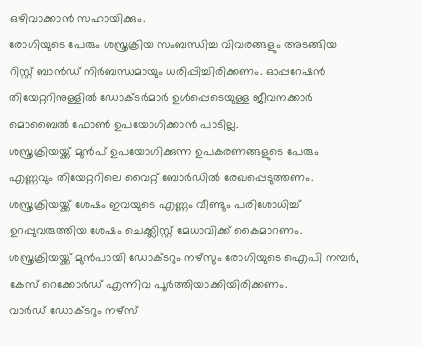ഒഴിവാക്കാൻ സഹായിക്കും.
രോഗിയുടെ പേരും ശസ്ത്രക്രിയ സംബന്ധിച്ച വിവരങ്ങളും അടങ്ങിയ റിസ്റ്റ് ബാൻഡ് നിർബന്ധമായും ധരിപ്പിച്ചിരിക്കണം. ഓപ്പറേഷൻ തിയേറ്ററിനുള്ളിൽ ഡോക്ടർമാർ ഉൾപ്പെടെയുള്ള ജീവനക്കാർ മൊബൈൽ ഫോൺ ഉപയോഗിക്കാൻ പാടില്ല.
ശസ്ത്രക്രിയയ്ക്ക് മുൻപ് ഉപയോഗിക്കുന്ന ഉപകരണങ്ങളുടെ പേരും എണ്ണവും തിയേറ്ററിലെ വൈറ്റ് ബോർഡിൽ രേഖപ്പെടുത്തണം. ശസ്ത്രക്രിയയ്ക്ക് ശേഷം ഇവയുടെ എണ്ണം വീണ്ടും പരിശോധിച്ച് ഉറപ്പുവരുത്തിയ ശേഷം ചെക്ക്ലിസ്റ്റ് മേധാവിക്ക് കൈമാറണം. ശസ്ത്രക്രിയയ്ക്ക് മുൻപായി ഡോക്ടറും നഴ്സും രോഗിയുടെ ഐപി നമ്പർ, കേസ് റെക്കോർഡ് എന്നിവ പൂർത്തിയാക്കിയിരിക്കണം.
വാർഡ് ഡോക്ടറും നഴ്സ്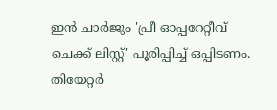ഇൻ ചാർജും 'പ്രീ ഓപ്പറേറ്റീവ് ചെക്ക് ലിസ്റ്റ്' പൂരിപ്പിച്ച് ഒപ്പിടണം. തിയേറ്റർ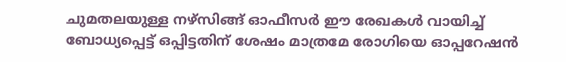ചുമതലയുള്ള നഴ്സിങ്ങ് ഓഫീസർ ഈ രേഖകൾ വായിച്ച് ബോധ്യപ്പെട്ട് ഒപ്പിട്ടതിന് ശേഷം മാത്രമേ രോഗിയെ ഓപ്പറേഷൻ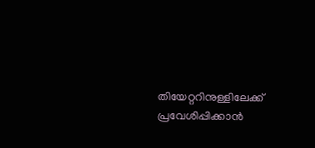തിയേറ്ററിനുള്ളിലേക്ക് പ്രവേശിപ്പിക്കാൻ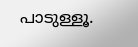പാടുള്ളൂ.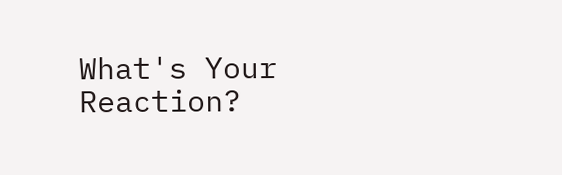What's Your Reaction?